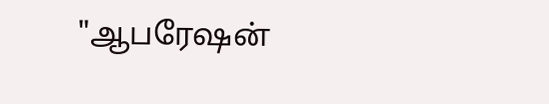"ஆபரேஷன்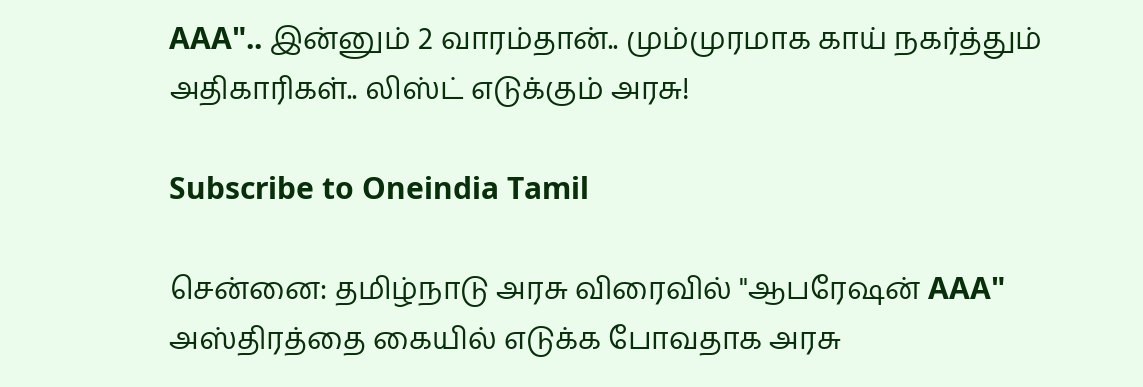AAA".. இன்னும் 2 வாரம்தான்.. மும்முரமாக காய் நகர்த்தும் அதிகாரிகள்.. லிஸ்ட் எடுக்கும் அரசு!

Subscribe to Oneindia Tamil

சென்னை: தமிழ்நாடு அரசு விரைவில் "ஆபரேஷன் AAA" அஸ்திரத்தை கையில் எடுக்க போவதாக அரசு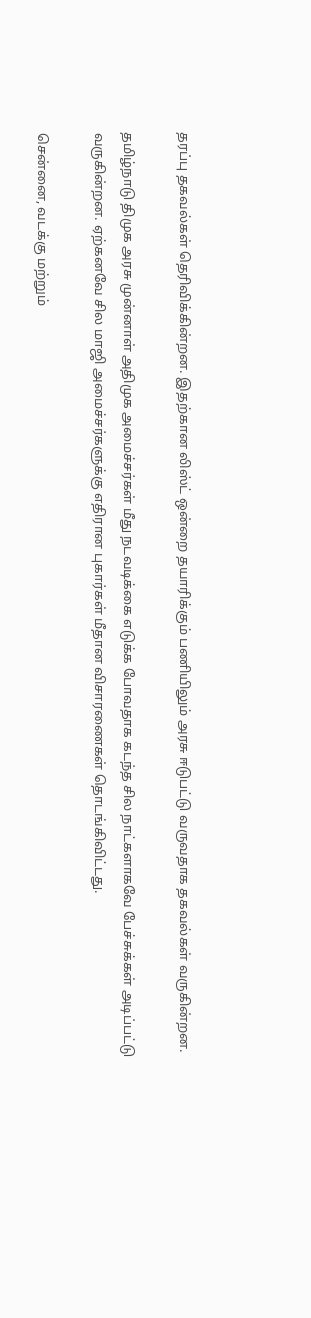தரப்பு தகவல்கள் தெரிவிக்கின்றன. இதற்கான லிஸ்ட் ஒன்றை தயாரிக்கும் பணியிலும் அரசு ஈடுபட்டு வருவதாக தகவல்கள் வருகின்றன.

தமிழ்நாடு திமுக அரசு முன்னாள் அதிமுக அமைச்சர்கள் மீது நடவடிக்கை எடுக்க போவதாக கடந்த சில நாட்களாகவே பேச்சுக்கள் அடிப்பட்டு வருகின்றன. ஏற்கனவே சில மாஜி அமைச்சர்களுக்கு எதிரான புகார்கள் மீதான விசாரணைகள் தொடங்கிவிட்டது.

சென்னை, வடக்கு மற்றும்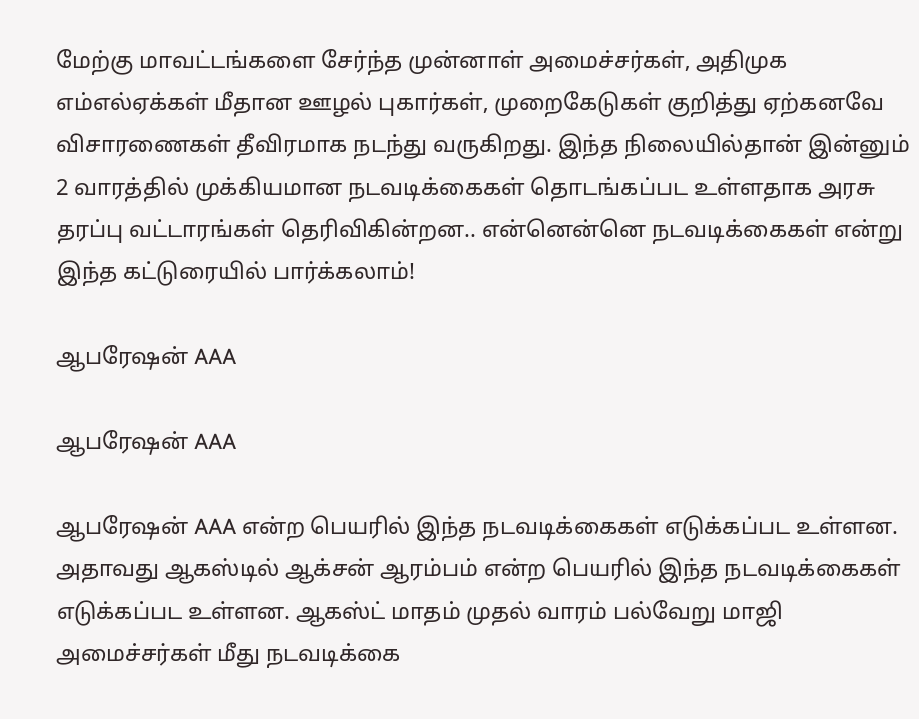மேற்கு மாவட்டங்களை சேர்ந்த முன்னாள் அமைச்சர்கள், அதிமுக எம்எல்ஏக்கள் மீதான ஊழல் புகார்கள், முறைகேடுகள் குறித்து ஏற்கனவே விசாரணைகள் தீவிரமாக நடந்து வருகிறது. இந்த நிலையில்தான் இன்னும் 2 வாரத்தில் முக்கியமான நடவடிக்கைகள் தொடங்கப்பட உள்ளதாக அரசு தரப்பு வட்டாரங்கள் தெரிவிகின்றன.. என்னென்னெ நடவடிக்கைகள் என்று இந்த கட்டுரையில் பார்க்கலாம்!

ஆபரேஷன் AAA

ஆபரேஷன் AAA

ஆபரேஷன் AAA என்ற பெயரில் இந்த நடவடிக்கைகள் எடுக்கப்பட உள்ளன. அதாவது ஆகஸ்டில் ஆக்சன் ஆரம்பம் என்ற பெயரில் இந்த நடவடிக்கைகள் எடுக்கப்பட உள்ளன. ஆகஸ்ட் மாதம் முதல் வாரம் பல்வேறு மாஜி அமைச்சர்கள் மீது நடவடிக்கை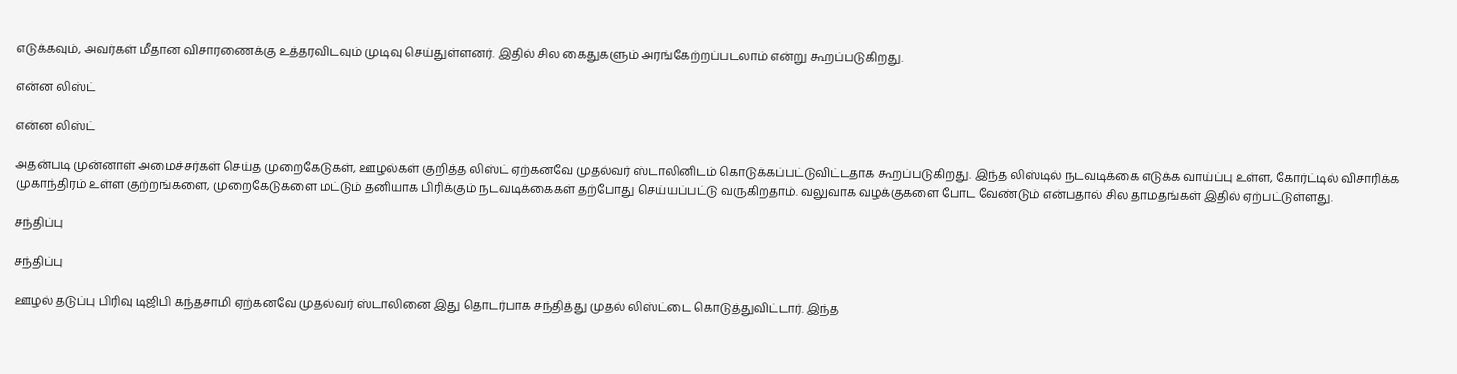எடுக்கவும், அவர்கள் மீதான விசாரணைக்கு உத்தரவிடவும் முடிவு செய்துள்ளனர். இதில் சில கைதுகளும் அரங்கேற்றப்படலாம் என்று கூறப்படுகிறது.

என்ன லிஸ்ட்

என்ன லிஸ்ட்

அதன்படி முன்னாள் அமைச்சர்கள் செய்த முறைகேடுகள், ஊழல்கள் குறித்த லிஸ்ட் ஏற்கனவே முதல்வர் ஸ்டாலினிடம் கொடுக்கப்பட்டுவிட்டதாக கூறப்படுகிறது. இந்த லிஸ்டில் நடவடிக்கை எடுக்க வாய்ப்பு உள்ள, கோர்ட்டில் விசாரிக்க முகாந்திரம் உள்ள குற்றங்களை, முறைகேடுகளை மட்டும் தனியாக பிரிக்கும் நடவடிக்கைகள் தற்போது செய்யப்பட்டு வருகிறதாம். வலுவாக வழக்குகளை போட வேண்டும் என்பதால் சில தாமதங்கள் இதில் ஏற்பட்டுள்ளது.

சந்திப்பு

சந்திப்பு

ஊழல் தடுப்பு பிரிவு டிஜிபி கந்தசாமி ஏற்கனவே முதல்வர் ஸ்டாலினை இது தொடர்பாக சந்தித்து முதல் லிஸ்ட்டை கொடுத்துவிட்டார். இந்த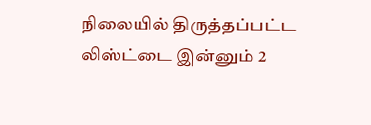நிலையில் திருத்தப்பட்ட லிஸ்ட்டை இன்னும் 2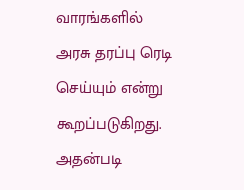வாரங்களில் அரசு தரப்பு ரெடி செய்யும் என்று கூறப்படுகிறது. அதன்படி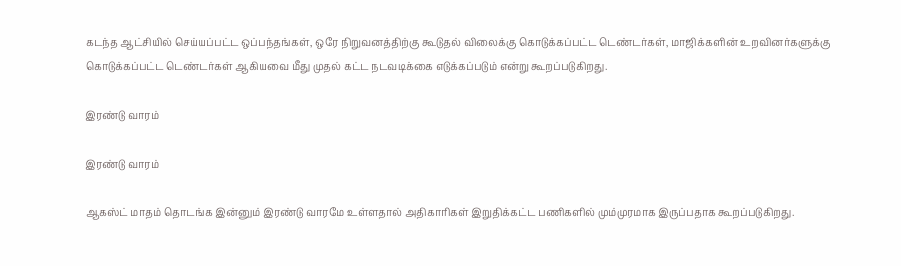கடந்த ஆட்சியில் செய்யப்பட்ட ஒப்பந்தங்கள், ஒரே நிறுவனத்திற்கு கூடுதல் விலைக்கு கொடுக்கப்பட்ட டெண்டர்கள், மாஜிக்களின் உறவினர்களுக்கு கொடுக்கப்பட்ட டெண்டர்கள் ஆகியவை மீது முதல் கட்ட நடவடிக்கை எடுக்கப்படும் என்று கூறப்படுகிறது.

இரண்டு வாரம்

இரண்டு வாரம்

ஆகஸ்ட் மாதம் தொடங்க இன்னும் இரண்டு வாரமே உள்ளதால் அதிகாரிகள் இறுதிக்கட்ட பணிகளில் மும்முரமாக இருப்பதாக கூறப்படுகிறது.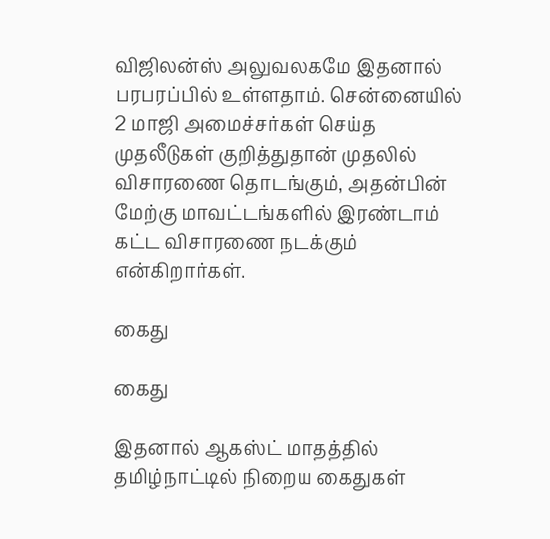விஜிலன்ஸ் அலுவலகமே இதனால் பரபரப்பில் உள்ளதாம். சென்னையில் 2 மாஜி அமைச்சர்கள் செய்த முதலீடுகள் குறித்துதான் முதலில் விசாரணை தொடங்கும், அதன்பின் மேற்கு மாவட்டங்களில் இரண்டாம் கட்ட விசாரணை நடக்கும் என்கிறார்கள்.

கைது

கைது

இதனால் ஆகஸ்ட் மாதத்தில் தமிழ்நாட்டில் நிறைய கைதுகள்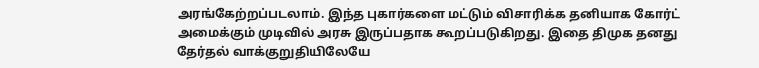அரங்கேற்றப்படலாம். இந்த புகார்களை மட்டும் விசாரிக்க தனியாக கோர்ட் அமைக்கும் முடிவில் அரசு இருப்பதாக கூறப்படுகிறது. இதை திமுக தனது தேர்தல் வாக்குறுதியிலேயே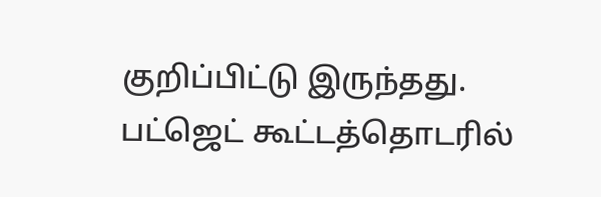குறிப்பிட்டு இருந்தது. பட்ஜெட் கூட்டத்தொடரில்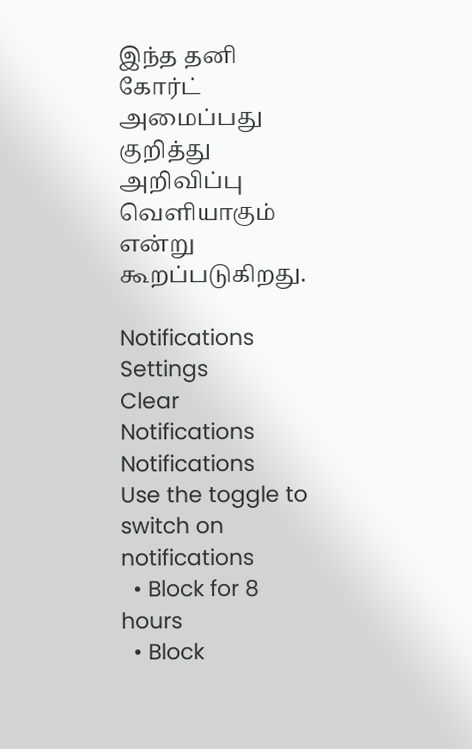இந்த தனி கோர்ட் அமைப்பது குறித்து அறிவிப்பு வெளியாகும் என்று கூறப்படுகிறது.

Notifications
Settings
Clear Notifications
Notifications
Use the toggle to switch on notifications
  • Block for 8 hours
  • Block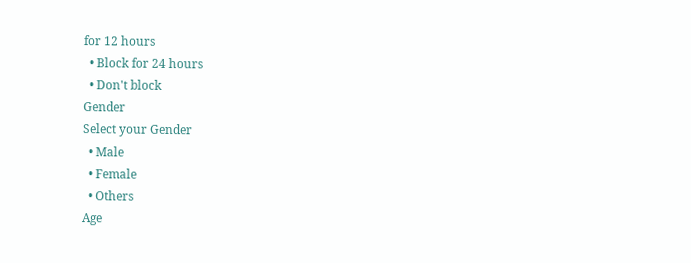for 12 hours
  • Block for 24 hours
  • Don't block
Gender
Select your Gender
  • Male
  • Female
  • Others
Age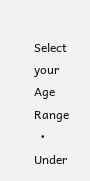Select your Age Range
  • Under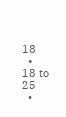18
  • 18 to 25
  •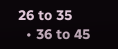26 to 35
  • 36 to 45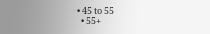• 45 to 55
  • 55+